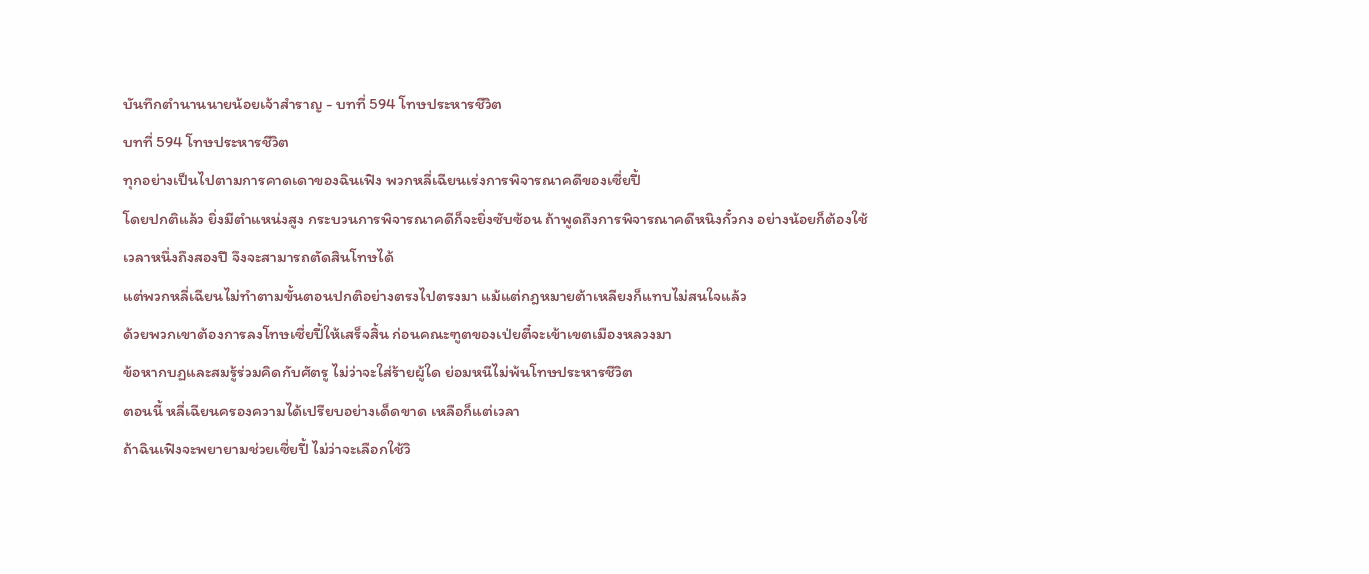บันทึกตำนานนายน้อยเจ้าสำราญ - บทที่ 594 โทษประหารชีวิต
บทที่ 594 โทษประหารชีวิต
ทุกอย่างเป็นไปตามการคาดเดาของฉินเฟิง พวกหลี่เฉียนเร่งการพิจารณาคดีของเซี่ยปี้
โดยปกติแล้ว ยิ่งมีตำแหน่งสูง กระบวนการพิจารณาคดีก็จะยิ่งซับซ้อน ถ้าพูดถึงการพิจารณาคดีหนิงกั๋วกง อย่างน้อยก็ต้องใช้เวลาหนึ่งถึงสองปี จึงจะสามารถตัดสินโทษได้
แต่พวกหลี่เฉียนไม่ทำตามขั้นตอนปกติอย่างตรงไปตรงมา แม้แต่กฎหมายต้าเหลียงก็แทบไม่สนใจแล้ว
ด้วยพวกเขาต้องการลงโทษเซี่ยปี้ให้เสร็จสิ้น ก่อนคณะฑูตของเป่ยตี๋จะเข้าเขตเมืองหลวงมา
ข้อหากบฏและสมรู้ร่วมคิดกับศัตรู ไม่ว่าจะใส่ร้ายผู้ใด ย่อมหนีไม่พ้นโทษประหารชีวิต
ตอนนี้ หลี่เฉียนครองความได้เปรียบอย่างเด็ดขาด เหลือก็แต่เวลา
ถ้าฉินเฟิงจะพยายามช่วยเซี่ยปี้ ไม่ว่าจะเลือกใช้วิ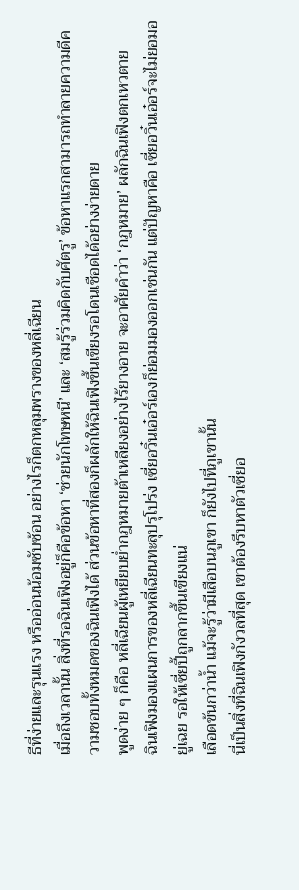ธีที่ง่ายและรุนแรง หรืออ่อนน้อมซับซ้อน อย่างไรก็ตกหลุมพรางของหลี่เฉียน
เมื่อถึงเวลานั้น สิ่งที่รอฉินเฟิงอยู่ก็คือข้อหา ‘ช่วยนักโทษหนี’ และ ‘สมรู้ร่วมคิดกับศัตรู’ ข้อหาแรกสามารถทำลายความดีความชอบทั้งหมดของฉินเฟิงได้ ส่วนข้อหาที่สองก็ผลักให้ฉินเฟิงขึ้นเขียงรอโดนเชือดได้อย่างง่ายดาย
พูดง่าย ๆ ก็คือ หลี่เฉียนผู้เหยียบย่ำกฎหมายต้าเหลียงอย่างไร้ยางอาย จะอาศัยคำว่า ‘กฎหมาย’ ผลักฉินเฟิงตกเหวตาย
ฉินเฟิงมองแผนการของหลี่เฉียนทะลุปรุโปร่ง เซี่ยอวิ๋นเอ๋อร์เองก็ย่อมมองออกเช่นกัน แต่ปัญหาคือ เซี่ยอวิ๋นเอ๋อร์จะไม่ยอมอยู่เฉย รอให้เซี่ยปี้ถูกลากขึ้นเขียงแน่
เลือดข้นกว่าน้ำ แม้จะรู้ว่ามีเสือบนภูเขา ก็ยังไปที่ภูเขานั้น
นี่เป็นสิ่งที่ฉินเฟิงกังวลที่สุด เขาต้องรีบหาตัวเซี่ยอ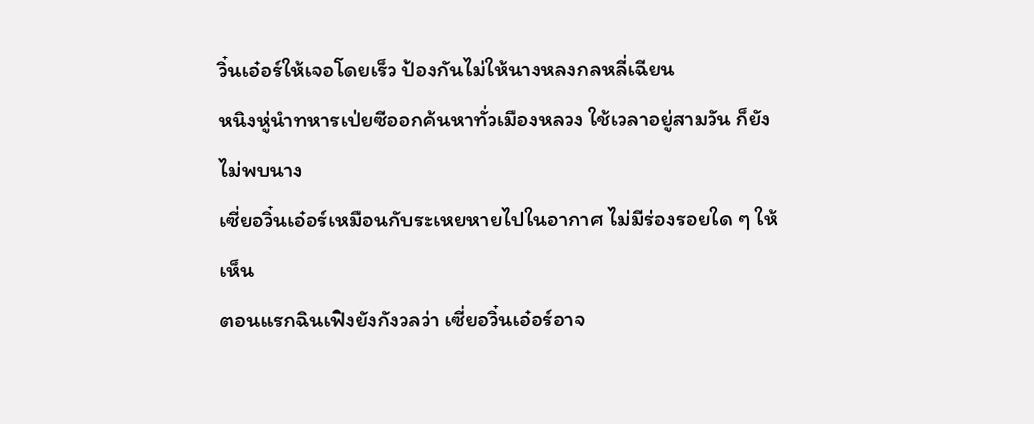วิ๋นเอ๋อร์ให้เจอโดยเร็ว ป้องกันไม่ให้นางหลงกลหลี่เฉียน
หนิงหู่นำทหารเป่ยซีออกค้นหาทั่วเมืองหลวง ใช้เวลาอยู่สามวัน ก็ยังไม่พบนาง
เซี่ยอวิ๋นเอ๋อร์เหมือนกับระเหยหายไปในอากาศ ไม่มีร่องรอยใด ๆ ให้เห็น
ตอนแรกฉินเฟิงยังกังวลว่า เซี่ยอวิ๋นเอ๋อร์อาจ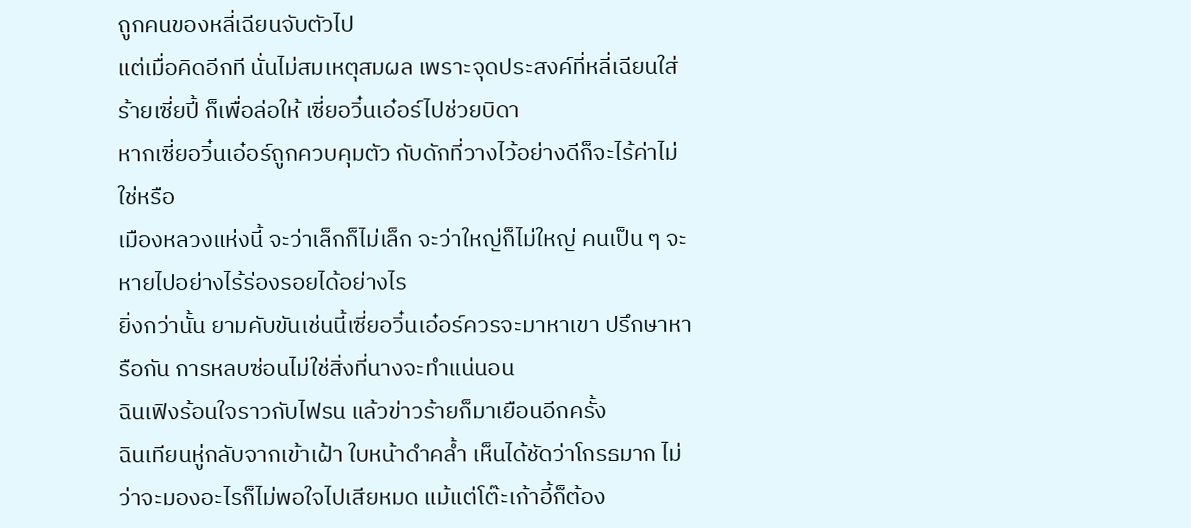ถูกคนของหลี่เฉียนจับตัวไป
แต่เมื่อคิดอีกที นั่นไม่สมเหตุสมผล เพราะจุดประสงค์ที่หลี่เฉียนใส่ร้ายเซี่ยปี้ ก็เพื่อล่อให้ เซี่ยอวิ๋นเอ๋อร์ไปช่วยบิดา
หากเซี่ยอวิ๋นเอ๋อร์ถูกควบคุมตัว กับดักที่วางไว้อย่างดีก็จะไร้ค่าไม่ใช่หรือ
เมืองหลวงแห่งนี้ จะว่าเล็กก็ไม่เล็ก จะว่าใหญ่ก็ไม่ใหญ่ คนเป็น ๆ จะหายไปอย่างไร้ร่องรอยได้อย่างไร
ยิ่งกว่านั้น ยามคับขันเช่นนี้เซี่ยอวิ๋นเอ๋อร์ควรจะมาหาเขา ปรึกษาหารือกัน การหลบซ่อนไม่ใช่สิ่งที่นางจะทำแน่นอน
ฉินเฟิงร้อนใจราวกับไฟรน แล้วข่าวร้ายก็มาเยือนอีกครั้ง
ฉินเทียนหู่กลับจากเข้าเฝ้า ใบหน้าดำคล้ำ เห็นได้ชัดว่าโกรธมาก ไม่ว่าจะมองอะไรก็ไม่พอใจไปเสียหมด แม้แต่โต๊ะเก้าอี้ก็ต้อง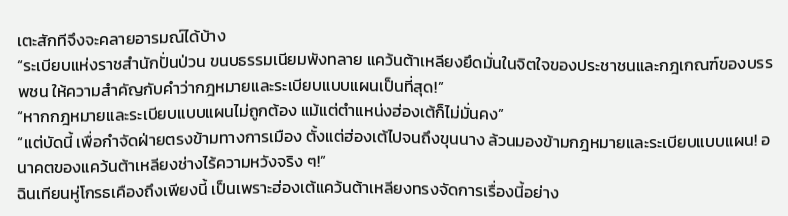เตะสักทีจึงจะคลายอารมณ์ได้บ้าง
“ระเบียบแห่งราชสำนักปั่นป่วน ขนบธรรมเนียมพังทลาย แคว้นต้าเหลียงยึดมั่นในจิตใจของประชาชนและกฎเกณฑ์ของบรรพชน ให้ความสำคัญกับคำว่ากฎหมายและระเบียบแบบแผนเป็นที่สุด!”
“หากกฎหมายและระเบียบแบบแผนไม่ถูกต้อง แม้แต่ตำแหน่งฮ่องเต้ก็ไม่มั่นคง”
“แต่บัดนี้ เพื่อกำจัดฝ่ายตรงข้ามทางการเมือง ตั้งแต่ฮ่องเต้ไปจนถึงขุนนาง ล้วนมองข้ามกฎหมายและระเบียบแบบแผน! อนาคตของแคว้นต้าเหลียงช่างไร้ความหวังจริง ๆ!”
ฉินเทียนหู่โกรธเคืองถึงเพียงนี้ เป็นเพราะฮ่องเต้แคว้นต้าเหลียงทรงจัดการเรื่องนี้อย่าง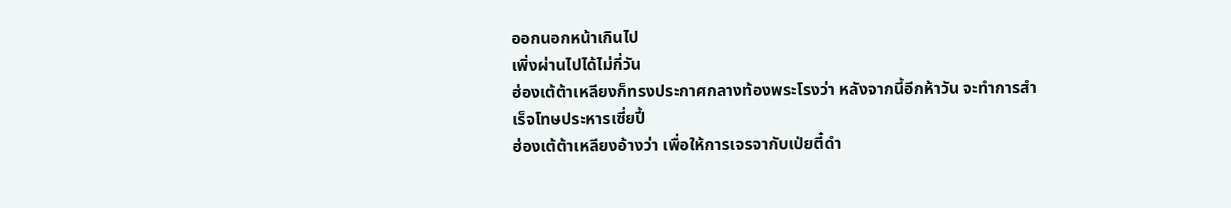ออกนอกหน้าเกินไป
เพิ่งผ่านไปได้ไม่กี่วัน
ฮ่องเต้ต้าเหลียงก็ทรงประกาศกลางท้องพระโรงว่า หลังจากนี้อีกห้าวัน จะทำการสำเร็จโทษประหารเซี่ยปี้
ฮ่องเต้ต้าเหลียงอ้างว่า เพื่อให้การเจรจากับเป่ยตี๋ดำ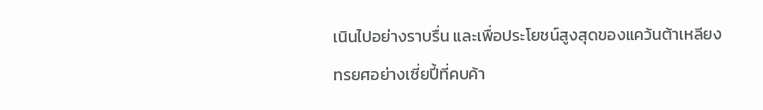เนินไปอย่างราบรื่น และเพื่อประโยชน์สูงสุดของแคว้นต้าเหลียง ทรยศอย่างเซี่ยปี้ที่คบค้า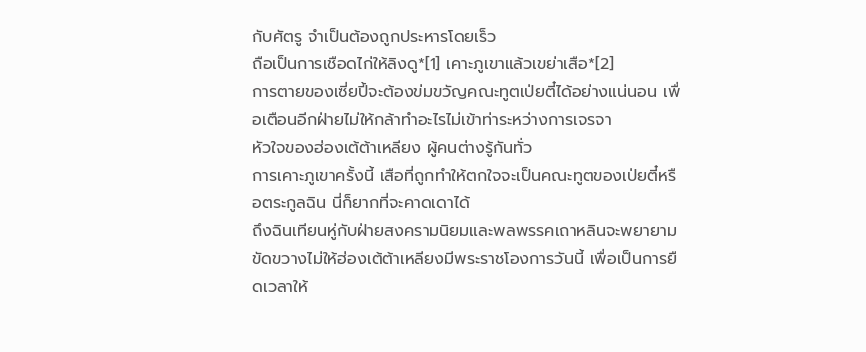กับศัตรู จำเป็นต้องถูกประหารโดยเร็ว
ถือเป็นการเชือดไก่ให้ลิงดู*[1] เคาะภูเขาแล้วเขย่าเสือ*[2]
การตายของเซี่ยปี้จะต้องข่มขวัญคณะทูตเป่ยตี๋ได้อย่างแน่นอน เพื่อเตือนอีกฝ่ายไม่ให้กล้าทำอะไรไม่เข้าท่าระหว่างการเจรจา
หัวใจของฮ่องเต้ต้าเหลียง ผู้คนต่างรู้กันทั่ว
การเคาะภูเขาครั้งนี้ เสือที่ถูกทำให้ตกใจจะเป็นคณะทูตของเป่ยตี๋หรือตระกูลฉิน นี่ก็ยากที่จะคาดเดาได้
ถึงฉินเทียนหู่กับฝ่ายสงครามนิยมและพลพรรคเถาหลินจะพยายามขัดขวางไม่ให้ฮ่องเต้ต้าเหลียงมีพระราชโองการวันนี้ เพื่อเป็นการยืดเวลาให้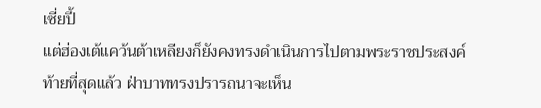เซี่ยปี้
แต่ฮ่องเต้แคว้นต้าเหลียงก็ยังคงทรงดำเนินการไปตามพระราชประสงค์
ท้ายที่สุดแล้ว ฝ่าบาททรงปรารถนาจะเห็น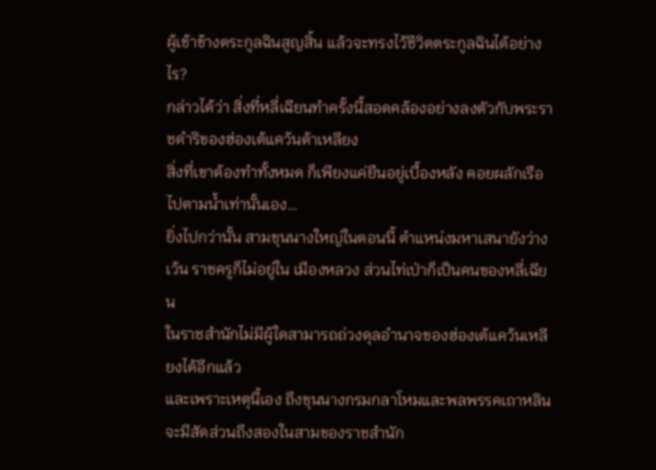ผู้เข้าข้างตระกูลฉินสูญสิ้น แล้วจะทรงไว้ชีวิตตระกูลฉินได้อย่างไร?
กล่าวได้ว่า สิ่งที่หลี่เฉียนทำครั้งนี้สอดคล้องอย่างลงตัวกับพระราชดำริของฮ่องเต้แคว้นต้าเหลียง
สิ่งที่เขาต้องทำทั้งหมด ก็เพียงแค่ยืนอยู่เบื้องหลัง คอยผลักเรือไปตามน้ำเท่านั้นเอง…
ยิ่งไปกว่านั้น สามขุนนางใหญ่ในตอนนี้ ตำแหน่งมหาเสนายังว่างเว้น ราชครูก็ไม่อยู่ใน เมืองหลวง ส่วนไท่เป่าก็เป็นคนของหลี่เฉียน
ในราชสำนักไม่มีผู้ใดสามารถถ่วงดุลอำนาจของฮ่องเต้แคว้นเหลียงได้อีกแล้ว
และเพราะเหตุนี้เอง ถึงขุนนางกรมกลาโหมและพลพรรคเถาหลินจะมีสัดส่วนถึงสองในสามของราชสำนัก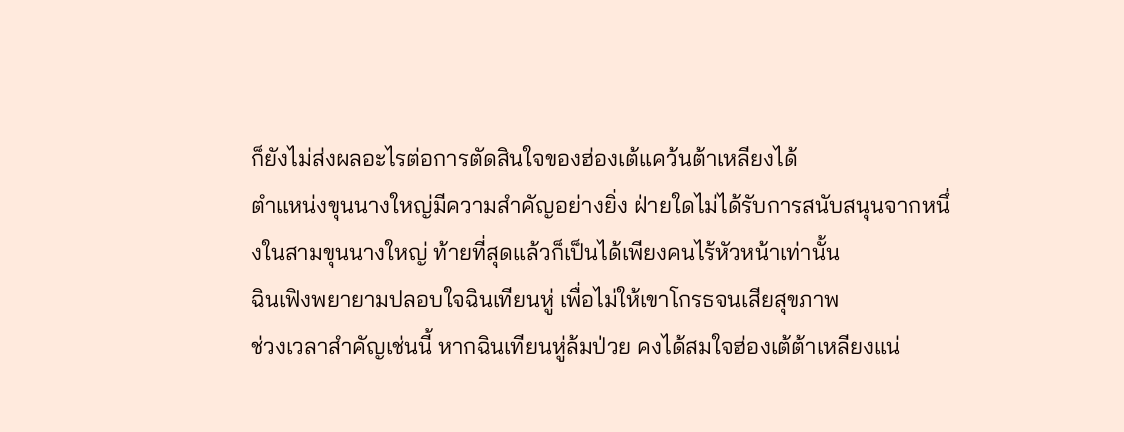ก็ยังไม่ส่งผลอะไรต่อการตัดสินใจของฮ่องเต้แคว้นต้าเหลียงได้
ตำแหน่งขุนนางใหญ่มีความสำคัญอย่างยิ่ง ฝ่ายใดไม่ได้รับการสนับสนุนจากหนึ่งในสามขุนนางใหญ่ ท้ายที่สุดแล้วก็เป็นได้เพียงคนไร้หัวหน้าเท่านั้น
ฉินเฟิงพยายามปลอบใจฉินเทียนหู่ เพื่อไม่ให้เขาโกรธจนเสียสุขภาพ
ช่วงเวลาสำคัญเช่นนี้ หากฉินเทียนหู่ล้มป่วย คงได้สมใจฮ่องเต้ต้าเหลียงแน่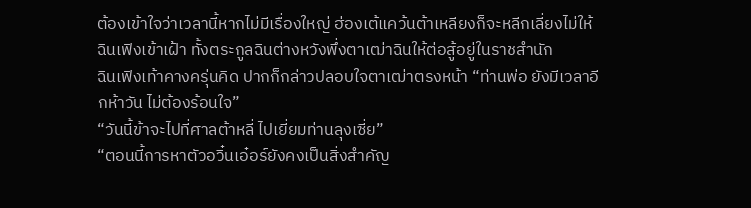ต้องเข้าใจว่าเวลานี้หากไม่มีเรื่องใหญ่ ฮ่องเต้แคว้นต้าเหลียงก็จะหลีกเลี่ยงไม่ให้ฉินเฟิงเข้าเฝ้า ทั้งตระกูลฉินต่างหวังพึ่งตาเฒ่าฉินให้ต่อสู้อยู่ในราชสำนัก
ฉินเฟิงเท้าคางครุ่นคิด ปากก็กล่าวปลอบใจตาเฒ่าตรงหน้า “ท่านพ่อ ยังมีเวลาอีกห้าวัน ไม่ต้องร้อนใจ”
“วันนี้ข้าจะไปที่ศาลต้าหลี่ ไปเยี่ยมท่านลุงเซี่ย”
“ตอนนี้การหาตัวอวิ๋นเอ๋อร์ยังคงเป็นสิ่งสำคัญ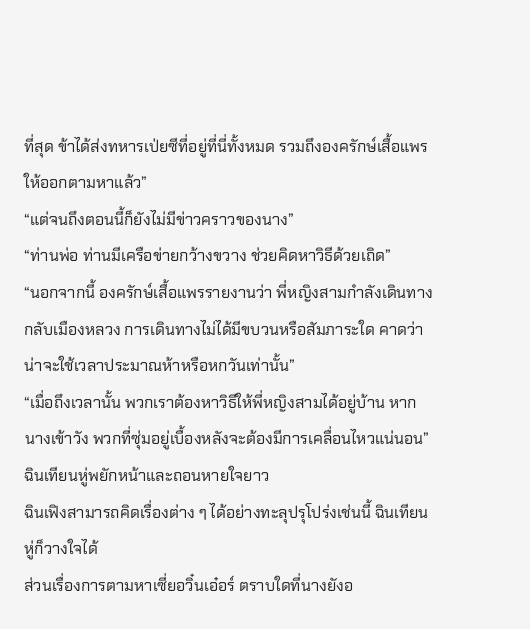ที่สุด ข้าได้ส่งทหารเป่ยซีที่อยู่ที่นี่ทั้งหมด รวมถึงองครักษ์เสื้อแพร ให้ออกตามหาแล้ว”
“แต่จนถึงตอนนี้ก็ยังไม่มีข่าวคราวของนาง”
“ท่านพ่อ ท่านมีเครือข่ายกว้างขวาง ช่วยคิดหาวิธีด้วยเถิด”
“นอกจากนี้ องครักษ์เสื้อแพรรายงานว่า พี่หญิงสามกำลังเดินทางกลับเมืองหลวง การเดินทางไม่ได้มีขบวนหรือสัมภาระใด คาดว่าน่าจะใช้เวลาประมาณห้าหรือหกวันเท่านั้น”
“เมื่อถึงเวลานั้น พวกเราต้องหาวิธีให้พี่หญิงสามได้อยู่บ้าน หากนางเข้าวัง พวกที่ซุ่มอยู่เบื้องหลังจะต้องมีการเคลื่อนไหวแน่นอน”
ฉินเทียนหู่พยักหน้าและถอนหายใจยาว
ฉินเฟิงสามารถคิดเรื่องต่าง ๆ ได้อย่างทะลุปรุโปร่งเช่นนี้ ฉินเทียนหู่ก็วางใจได้
ส่วนเรื่องการตามหาเซี่ยอวิ๋นเอ๋อร์ ตราบใดที่นางยังอ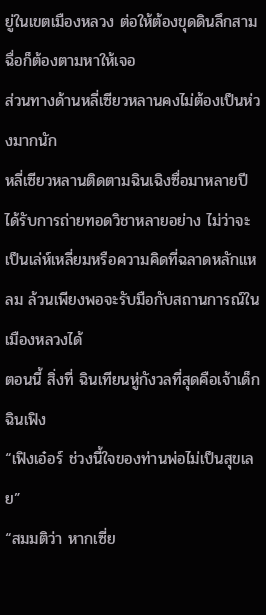ยู่ในเขตเมืองหลวง ต่อให้ต้องขุดดินลึกสามฉื่อก็ต้องตามหาให้เจอ
ส่วนทางด้านหลี่เซียวหลานคงไม่ต้องเป็นห่วงมากนัก
หลี่เซียวหลานติดตามฉินเฉิงซื่อมาหลายปี ได้รับการถ่ายทอดวิชาหลายอย่าง ไม่ว่าจะเป็นเล่ห์เหลี่ยมหรือความคิดที่ฉลาดหลักแหลม ล้วนเพียงพอจะรับมือกับสถานการณ์ในเมืองหลวงได้
ตอนนี้ สิ่งที่ ฉินเทียนหู่กังวลที่สุดคือเจ้าเด็กฉินเฟิง
“เฟิงเอ๋อร์ ช่วงนี้ใจของท่านพ่อไม่เป็นสุขเลย”
“สมมติว่า หากเซี่ย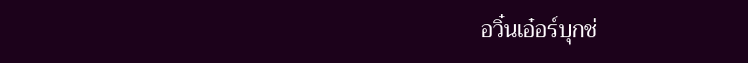อวิ๋นเอ๋อร์บุกช่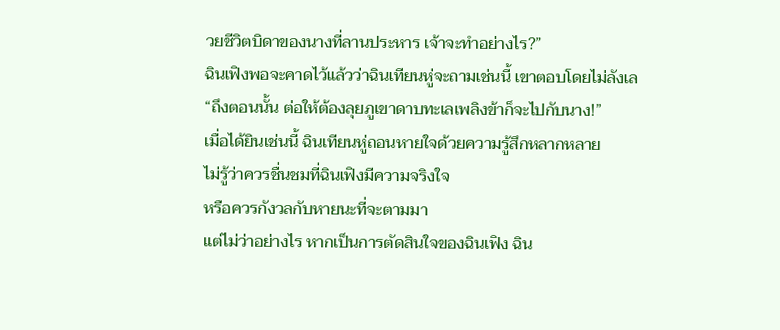วยชีวิตบิดาของนางที่ลานประหาร เจ้าจะทำอย่างไร?”
ฉินเฟิงพอจะคาดไว้แล้วว่าฉินเทียนหู่จะถามเช่นนี้ เขาตอบโดยไม่ลังเล
“ถึงตอนนั้น ต่อให้ต้องลุยภูเขาดาบทะเลเพลิงข้าก็จะไปกับนาง!”
เมื่อได้ยินเช่นนี้ ฉินเทียนหู่ถอนหายใจด้วยความรู้สึกหลากหลาย
ไม่รู้ว่าควรชื่นชมที่ฉินเฟิงมีความจริงใจ
หรือควรกังวลกับหายนะที่จะตามมา
แต่ไม่ว่าอย่างไร หากเป็นการตัดสินใจของฉินเฟิง ฉิน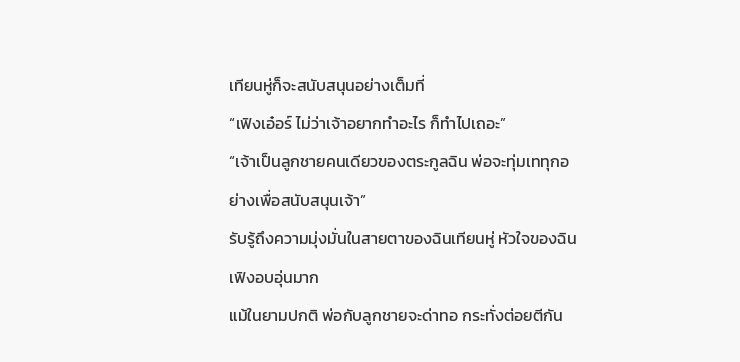เทียนหู่ก็จะสนับสนุนอย่างเต็มที่
“เฟิงเอ๋อร์ ไม่ว่าเจ้าอยากทำอะไร ก็ทำไปเถอะ”
“เจ้าเป็นลูกชายคนเดียวของตระกูลฉิน พ่อจะทุ่มเททุกอย่างเพื่อสนับสนุนเจ้า”
รับรู้ถึงความมุ่งมั่นในสายตาของฉินเทียนหู่ หัวใจของฉินเฟิงอบอุ่นมาก
แม้ในยามปกติ พ่อกับลูกชายจะด่าทอ กระทั่งต่อยตีกัน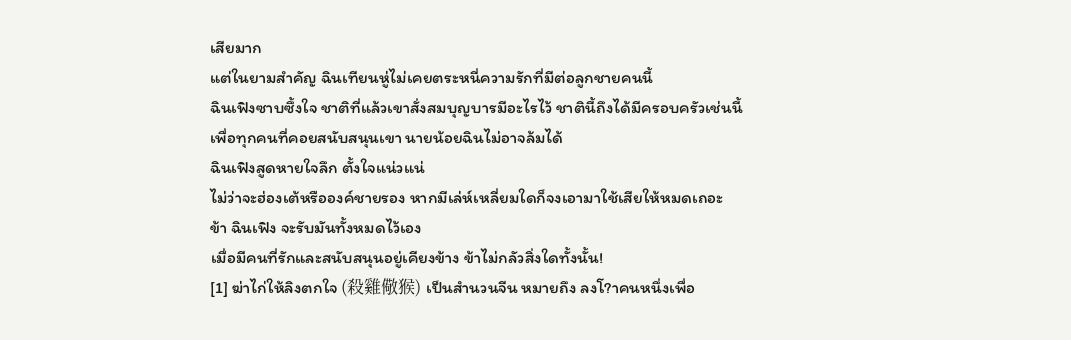เสียมาก
แต่ในยามสำคัญ ฉินเทียนหู่ไม่เคยตระหนี่ความรักที่มีต่อลูกชายคนนี้
ฉินเฟิงซาบซึ้งใจ ชาติที่แล้วเขาสั่งสมบุญบารมีอะไรไว้ ชาตินี้ถึงได้มีครอบครัวเช่นนี้
เพื่อทุกคนที่คอยสนับสนุนเขา นายน้อยฉินไม่อาจล้มได้
ฉินเฟิงสูดหายใจลึก ตั้งใจแน่วแน่
ไม่ว่าจะฮ่องเต้หรือองค์ชายรอง หากมีเล่ห์เหลี่ยมใดก็จงเอามาใช้เสียให้หมดเถอะ
ข้า ฉินเฟิง จะรับมันทั้งหมดไว้เอง
เมื่อมีคนที่รักและสนับสนุนอยู่เคียงข้าง ข้าไม่กลัวสิ่งใดทั้งนั้น!
[1] ฆ่าไก่ให้ลิงตกใจ (殺雞儆猴) เป็นสำนวนจีน หมายถึง ลงโ?าคนหนึ่งเพื่อ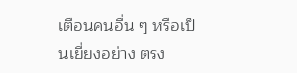เตือนคนอื่น ๆ หรือเป็นเยี่ยงอย่าง ตรง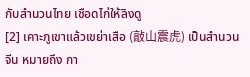กับสำนวนไทย เชือดไก่ให้ลิงดู
[2] เคาะภูเขาแล้วเขย่าเสือ (敲山震虎) เป็นสำนวนจีน หมายถึง กา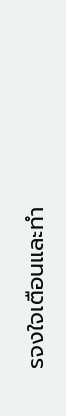รจงใจเตือนและทำ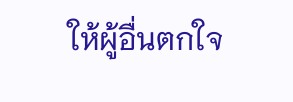ให้ผู้อื่นตกใจ